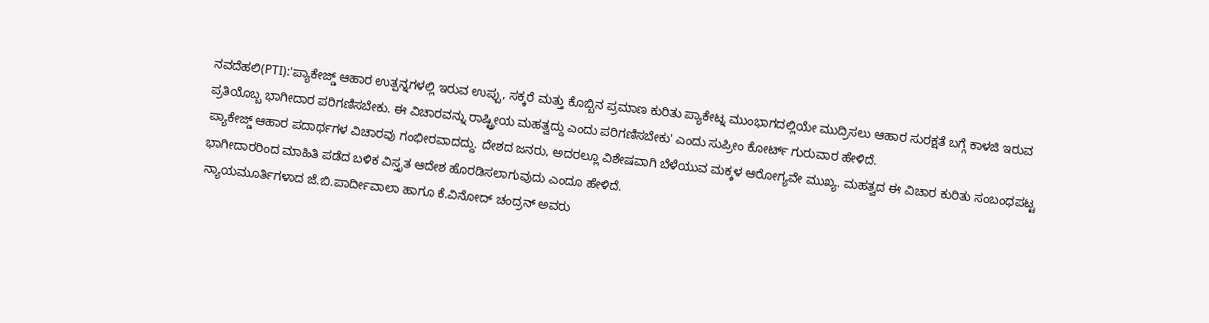ನವದೆಹಲಿ(PTI):'ಪ್ಯಾಕೇಜ್ಡ್ ಆಹಾರ ಉತ್ಪನ್ನಗಳಲ್ಲಿ ಇರುವ ಉಪ್ಪು, ಸಕ್ಕರೆ ಮತ್ತು ಕೊಬ್ಬಿನ ಪ್ರಮಾಣ ಕುರಿತು ಪ್ಯಾಕೇಟ್ನ ಮುಂಭಾಗದಲ್ಲಿಯೇ ಮುದ್ರಿಸಲು ಆಹಾರ ಸುರಕ್ಷತೆ ಬಗ್ಗೆ ಕಾಳಜಿ ಇರುವ ಪ್ರತಿಯೊಬ್ಬ ಭಾಗೀದಾರ ಪರಿಗಣಿಸಬೇಕು. ಈ ವಿಚಾರವನ್ನು ರಾಷ್ಟ್ರೀಯ ಮಹತ್ವದ್ದು ಎಂದು ಪರಿಗಣಿಸಬೇಕು' ಎಂದು ಸುಪ್ರೀಂ ಕೋರ್ಟ್ ಗುರುವಾರ ಹೇಳಿದೆ.
ಪ್ಯಾಕೇಜ್ಡ್ ಆಹಾರ ಪದಾರ್ಥಗಳ ವಿಚಾರವು ಗಂಭೀರವಾದದ್ದು. ದೇಶದ ಜನರು, ಅದರಲ್ಲೂ ವಿಶೇಷವಾಗಿ ಬೆಳೆಯುವ ಮಕ್ಕಳ ಆರೋಗ್ಯವೇ ಮುಖ್ಯ. ಮಹತ್ವದ ಈ ವಿಚಾರ ಕುರಿತು ಸಂಬಂಧಪಟ್ಟ ಭಾಗೀದಾರರಿಂದ ಮಾಹಿತಿ ಪಡೆದ ಬಳಿಕ ವಿಸ್ತೃತ ಆದೇಶ ಹೊರಡಿಸಲಾಗುವುದು ಎಂದೂ ಹೇಳಿದೆ.
ನ್ಯಾಯಮೂರ್ತಿಗಳಾದ ಜೆ.ಬಿ.ಪಾರ್ದೀವಾಲಾ ಹಾಗೂ ಕೆ.ವಿನೋದ್ ಚಂದ್ರನ್ ಅವರು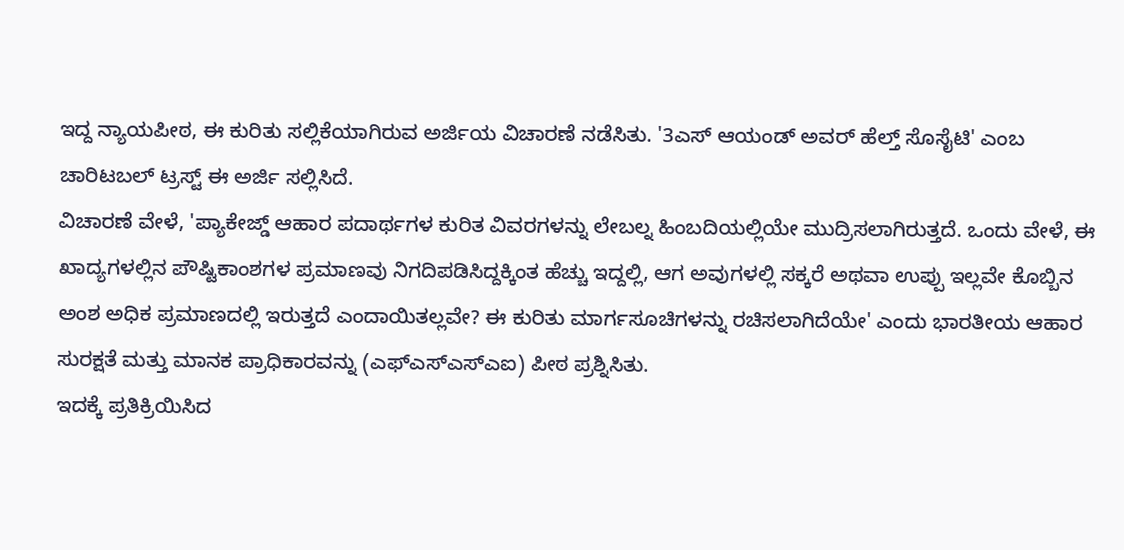ಇದ್ದ ನ್ಯಾಯಪೀಠ, ಈ ಕುರಿತು ಸಲ್ಲಿಕೆಯಾಗಿರುವ ಅರ್ಜಿಯ ವಿಚಾರಣೆ ನಡೆಸಿತು. '3ಎಸ್ ಆಯಂಡ್ ಅವರ್ ಹೆಲ್ತ್ ಸೊಸೈಟಿ' ಎಂಬ ಚಾರಿಟಬಲ್ ಟ್ರಸ್ಟ್ ಈ ಅರ್ಜಿ ಸಲ್ಲಿಸಿದೆ.
ವಿಚಾರಣೆ ವೇಳೆ, 'ಪ್ಯಾಕೇಜ್ಡ್ ಆಹಾರ ಪದಾರ್ಥಗಳ ಕುರಿತ ವಿವರಗಳನ್ನು ಲೇಬಲ್ನ ಹಿಂಬದಿಯಲ್ಲಿಯೇ ಮುದ್ರಿಸಲಾಗಿರುತ್ತದೆ. ಒಂದು ವೇಳೆ, ಈ ಖಾದ್ಯಗಳಲ್ಲಿನ ಪೌಷ್ಟಿಕಾಂಶಗಳ ಪ್ರಮಾಣವು ನಿಗದಿಪಡಿಸಿದ್ದಕ್ಕಿಂತ ಹೆಚ್ಚು ಇದ್ದಲ್ಲಿ, ಆಗ ಅವುಗಳಲ್ಲಿ ಸಕ್ಕರೆ ಅಥವಾ ಉಪ್ಪು ಇಲ್ಲವೇ ಕೊಬ್ಬಿನ ಅಂಶ ಅಧಿಕ ಪ್ರಮಾಣದಲ್ಲಿ ಇರುತ್ತದೆ ಎಂದಾಯಿತಲ್ಲವೇ? ಈ ಕುರಿತು ಮಾರ್ಗಸೂಚಿಗಳನ್ನು ರಚಿಸಲಾಗಿದೆಯೇ' ಎಂದು ಭಾರತೀಯ ಆಹಾರ ಸುರಕ್ಷತೆ ಮತ್ತು ಮಾನಕ ಪ್ರಾಧಿಕಾರವನ್ನು (ಎಫ್ಎಸ್ಎಸ್ಎಐ) ಪೀಠ ಪ್ರಶ್ನಿಸಿತು.
ಇದಕ್ಕೆ ಪ್ರತಿಕ್ರಿಯಿಸಿದ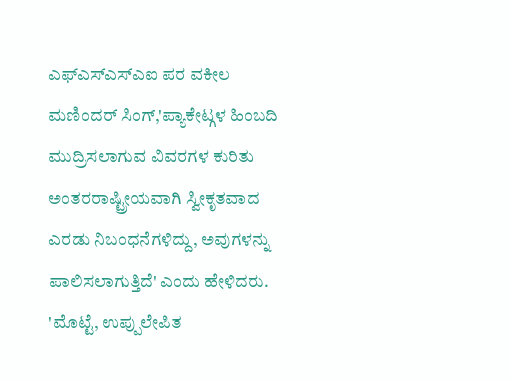ಎಫ್ಎಸ್ಎಸ್ಎಐ ಪರ ವಕೀಲ ಮಣಿಂದರ್ ಸಿಂಗ್,'ಪ್ಯಾಕೇಟ್ಗಳ ಹಿಂಬದಿ ಮುದ್ರಿಸಲಾಗುವ ವಿವರಗಳ ಕುರಿತು ಅಂತರರಾಷ್ಟ್ರೀಯವಾಗಿ ಸ್ವೀಕೃತವಾದ ಎರಡು ನಿಬಂಧನೆಗಳಿದ್ದು, ಅವುಗಳನ್ನು ಪಾಲಿಸಲಾಗುತ್ತಿದೆ' ಎಂದು ಹೇಳಿದರು.
'ಮೊಟ್ಟೆ, ಉಪ್ಪುಲೇಪಿತ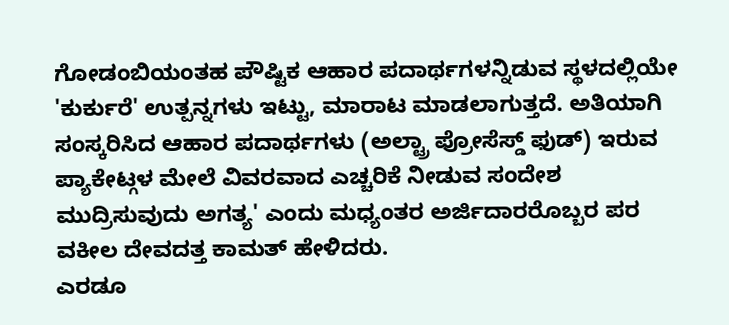ಗೋಡಂಬಿಯಂತಹ ಪೌಷ್ಟಿಕ ಆಹಾರ ಪದಾರ್ಥಗಳನ್ನಿಡುವ ಸ್ಥಳದಲ್ಲಿಯೇ 'ಕುರ್ಕುರೆ' ಉತ್ಪನ್ನಗಳು ಇಟ್ಟು, ಮಾರಾಟ ಮಾಡಲಾಗುತ್ತದೆ. ಅತಿಯಾಗಿ ಸಂಸ್ಕರಿಸಿದ ಆಹಾರ ಪದಾರ್ಥಗಳು (ಅಲ್ಟ್ರಾ ಪ್ರೋಸೆಸ್ಡ್ ಫುಡ್) ಇರುವ ಪ್ಯಾಕೇಟ್ಗಳ ಮೇಲೆ ವಿವರವಾದ ಎಚ್ಚರಿಕೆ ನೀಡುವ ಸಂದೇಶ ಮುದ್ರಿಸುವುದು ಅಗತ್ಯ' ಎಂದು ಮಧ್ಯಂತರ ಅರ್ಜಿದಾರರೊಬ್ಬರ ಪರ ವಕೀಲ ದೇವದತ್ತ ಕಾಮತ್ ಹೇಳಿದರು.
ಎರಡೂ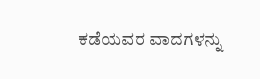ಕಡೆಯವರ ವಾದಗಳನ್ನು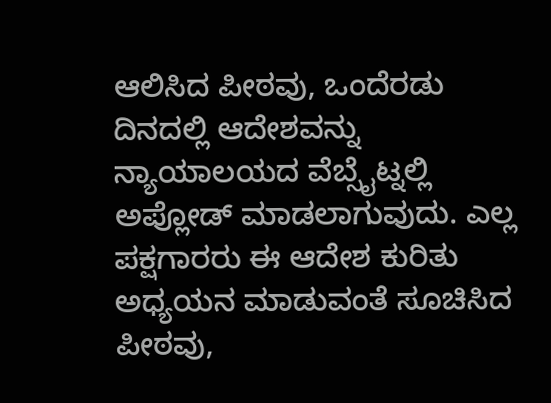ಆಲಿಸಿದ ಪೀಠವು, ಒಂದೆರಡು ದಿನದಲ್ಲಿ ಆದೇಶವನ್ನು ನ್ಯಾಯಾಲಯದ ವೆಬ್ಸೈಟ್ನಲ್ಲಿ ಅಪ್ಲೋಡ್ ಮಾಡಲಾಗುವುದು. ಎಲ್ಲ ಪಕ್ಷಗಾರರು ಈ ಆದೇಶ ಕುರಿತು ಅಧ್ಯಯನ ಮಾಡುವಂತೆ ಸೂಚಿಸಿದ ಪೀಠವು,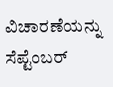ವಿಚಾರಣೆಯನ್ನು ಸೆಪ್ಟೆಂಬರ್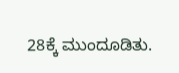28ಕ್ಕೆ ಮುಂದೂಡಿತು.